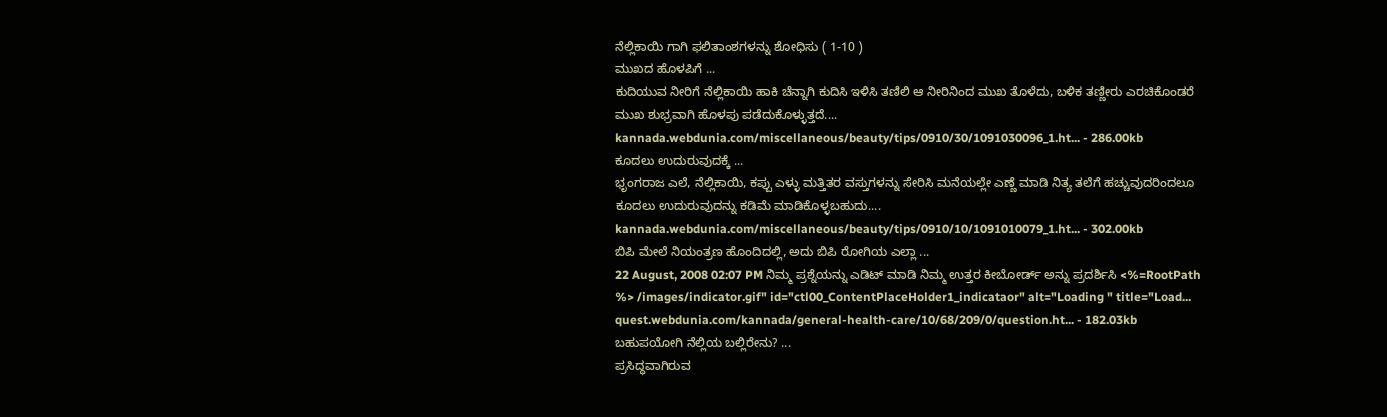ನೆಲ್ಲಿಕಾಯಿ ಗಾಗಿ ಫಲಿತಾಂಶಗಳನ್ನು ಶೋಧಿಸು ( 1-10 )
ಮುಖದ ಹೊಳಪಿಗೆ ...
ಕುದಿಯುವ ನೀರಿಗೆ ನೆಲ್ಲಿಕಾಯಿ ಹಾಕಿ ಚೆನ್ನಾಗಿ ಕುದಿಸಿ ಇಳಿಸಿ ತಣಿಲಿ ಆ ನೀರಿನಿಂದ ಮುಖ ತೊಳೆದು, ಬಳಿಕ ತಣ್ಣೀರು ಎರಚಿಕೊಂಡರೆ ಮುಖ ಶುಭ್ರವಾಗಿ ಹೊಳಪು ಪಡೆದುಕೊಳ್ಳುತ್ತದೆ....
kannada.webdunia.com/miscellaneous/beauty/tips/0910/30/1091030096_1.ht... - 286.00kb
ಕೂದಲು ಉದುರುವುದಕ್ಕೆ ...
ಭೃಂಗರಾಜ ಎಲೆ, ನೆಲ್ಲಿಕಾಯಿ, ಕಪ್ಪು ಎಳ್ಳು ಮತ್ತಿತರ ವಸ್ತುಗಳನ್ನು ಸೇರಿಸಿ ಮನೆಯಲ್ಲೇ ಎಣ್ಣೆ ಮಾಡಿ ನಿತ್ಯ ತಲೆಗೆ ಹಚ್ಚುವುದರಿಂದಲೂ ಕೂದಲು ಉದುರುವುದನ್ನು ಕಡಿಮೆ ಮಾಡಿಕೊಳ್ಳಬಹುದು....
kannada.webdunia.com/miscellaneous/beauty/tips/0910/10/1091010079_1.ht... - 302.00kb
ಬಿಪಿ ಮೇಲೆ ನಿಯಂತ್ರಣ ಹೊಂದಿದಲ್ಲಿ, ಅದು ಬಿಪಿ ರೋಗಿಯ ಎಲ್ಲಾ ...
22 August, 2008 02:07 PM ನಿಮ್ಮ ಪ್ರಶ್ನೆಯನ್ನು ಎಡಿಟ್ ಮಾಡಿ ನಿಮ್ಮ ಉತ್ತರ ಕೀಬೋರ್ಡ್ ಅನ್ನು ಪ್ರದರ್ಶಿಸಿ <%=RootPath %> /images/indicator.gif" id="ctl00_ContentPlaceHolder1_indicataor" alt="Loading " title="Load...
quest.webdunia.com/kannada/general-health-care/10/68/209/0/question.ht... - 182.03kb
ಬಹುಪಯೋಗಿ ನೆಲ್ಲಿಯ ಬಲ್ಲಿರೇನು? ...
ಪ್ರಸಿದ್ಧವಾಗಿರುವ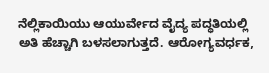ನೆಲ್ಲಿಕಾಯಿಯು ಆಯುರ್ವೇದ ವೈದ್ಯ ಪದ್ಧತಿಯಲ್ಲಿ ಅತಿ ಹೆಚ್ಚಾಗಿ ಬಳಸಲಾಗುತ್ತದೆ. ಆರೋಗ್ಯವರ್ಧಕ,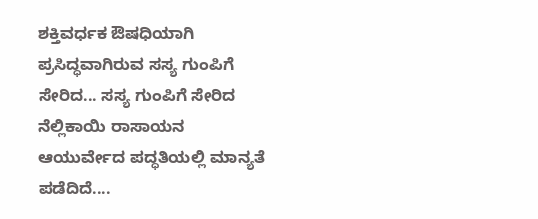ಶಕ್ತಿವರ್ಧಕ ಔಷಧಿಯಾಗಿ ಪ್ರಸಿದ್ಧವಾಗಿರುವ ಸಸ್ಯ ಗುಂಪಿಗೆ ಸೇರಿದ... ಸಸ್ಯ ಗುಂಪಿಗೆ ಸೇರಿದ ನೆಲ್ಲಿಕಾಯಿ ರಾಸಾಯನ ಆಯುರ್ವೇದ ಪದ್ಧತಿಯಲ್ಲಿ ಮಾನ್ಯತೆ ಪಡೆದಿದೆ....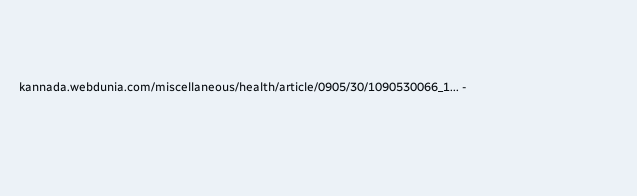kannada.webdunia.com/miscellaneous/health/article/0905/30/1090530066_1... -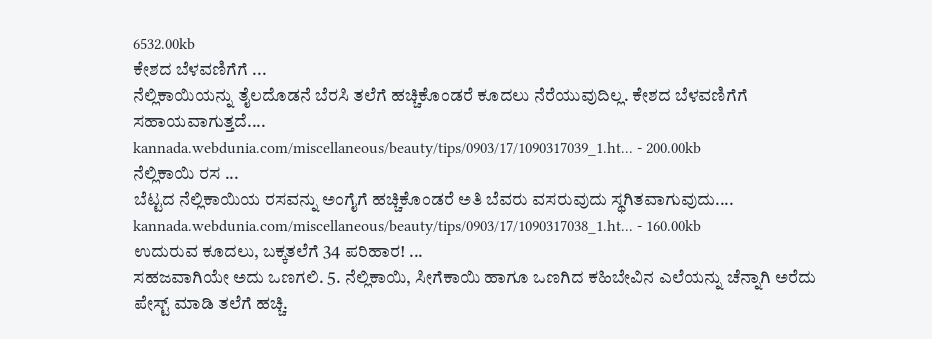6532.00kb
ಕೇಶದ ಬೆಳವಣಿಗೆಗೆ ...
ನೆಲ್ಲಿಕಾಯಿಯನ್ನು ತೈಲದೊಡನೆ ಬೆರಸಿ ತಲೆಗೆ ಹಚ್ಚಿಕೊಂಡರೆ ಕೂದಲು ನೆರೆಯುವುದಿಲ್ಲ. ಕೇಶದ ಬೆಳವಣಿಗೆಗೆ ಸಹಾಯವಾಗುತ್ತದೆ....
kannada.webdunia.com/miscellaneous/beauty/tips/0903/17/1090317039_1.ht... - 200.00kb
ನೆಲ್ಲಿಕಾಯಿ ರಸ ...
ಬೆಟ್ಟದ ನೆಲ್ಲಿಕಾಯಿಯ ರಸವನ್ನು ಅಂಗೈಗೆ ಹಚ್ಚಿಕೊಂಡರೆ ಅತಿ ಬೆವರು ವಸರುವುದು ಸ್ಥಗಿತವಾಗುವುದು....
kannada.webdunia.com/miscellaneous/beauty/tips/0903/17/1090317038_1.ht... - 160.00kb
ಉದುರುವ ಕೂದಲು, ಬಕ್ಕತಲೆಗೆ 34 ಪರಿಹಾರ! ...
ಸಹಜವಾಗಿಯೇ ಅದು ಒಣಗಲಿ. 5. ನೆಲ್ಲಿಕಾಯಿ, ಸೀಗೆಕಾಯಿ ಹಾಗೂ ಒಣಗಿದ ಕಹಿಬೇವಿನ ಎಲೆಯನ್ನು ಚೆನ್ನಾಗಿ ಅರೆದು ಪೇಸ್ಟ್ ಮಾಡಿ ತಲೆಗೆ ಹಚ್ಚಿ.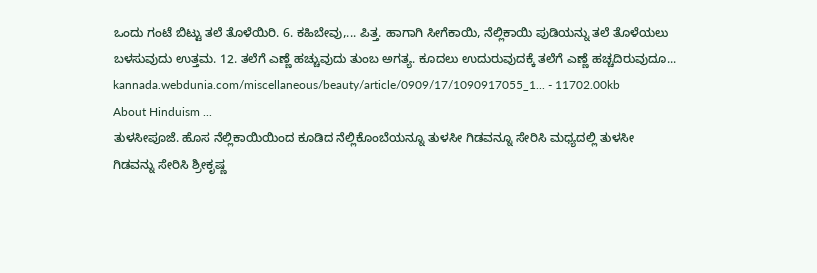ಒಂದು ಗಂಟೆ ಬಿಟ್ಟು ತಲೆ ತೊಳೆಯಿರಿ. 6. ಕಹಿಬೇವು,... ಪಿತ್ತ. ಹಾಗಾಗಿ ಸೀಗೆಕಾಯಿ, ನೆಲ್ಲಿಕಾಯಿ ಪುಡಿಯನ್ನು ತಲೆ ತೊಳೆಯಲು ಬಳಸುವುದು ಉತ್ತಮ. 12. ತಲೆಗೆ ಎಣ್ಣೆ ಹಚ್ಚುವುದು ತುಂಬ ಅಗತ್ಯ. ಕೂದಲು ಉದುರುವುದಕ್ಕೆ ತಲೆಗೆ ಎಣ್ಣೆ ಹಚ್ಚದಿರುವುದೂ...
kannada.webdunia.com/miscellaneous/beauty/article/0909/17/1090917055_1... - 11702.00kb
About Hinduism ...
ತುಳಸೀಪೂಜೆ. ಹೊಸ ನೆಲ್ಲಿಕಾಯಿಯಿಂದ ಕೂಡಿದ ನೆಲ್ಲಿಕೊಂಬೆಯನ್ನೂ ತುಳಸೀ ಗಿಡವನ್ನೂ ಸೇರಿಸಿ ಮಧ್ಯದಲ್ಲಿ ತುಳಸೀ ಗಿಡವನ್ನು ಸೇರಿಸಿ ಶ್ರೀಕೃಷ್ಣ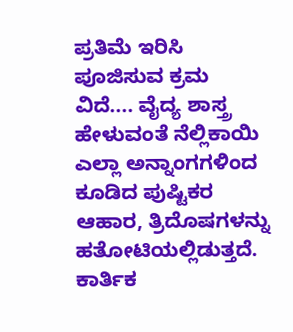ಪ್ರತಿಮೆ ಇರಿಸಿ ಪೂಜಿಸುವ ಕ್ರಮ ವಿದೆ.... ವೈದ್ಯ ಶಾಸ್ತ್ರ ಹೇಳುವಂತೆ ನೆಲ್ಲಿಕಾಯಿ ಎಲ್ಲಾ ಅನ್ನಾಂಗಗಳಿಂದ ಕೂಡಿದ ಪುಷ್ಟಿಕರ ಆಹಾರ, ತ್ರಿದೊಷಗಳನ್ನು ಹತೋಟಿಯಲ್ಲಿಡುತ್ತದೆ. ಕಾರ್ತಿಕ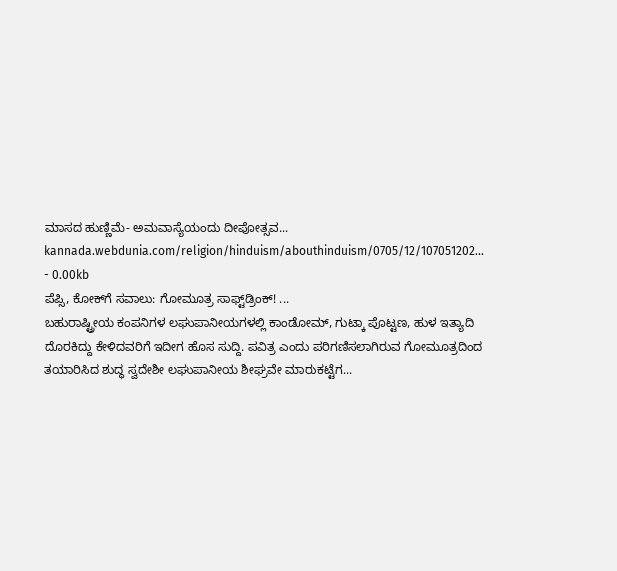ಮಾಸದ ಹುಣ್ಣಿಮೆ- ಅಮವಾಸ್ಯೆಯಂದು ದೀಪೋತ್ಸವ...
kannada.webdunia.com/religion/hinduism/abouthinduism/0705/12/107051202... - 0.00kb
ಪೆಪ್ಸಿ, ಕೋಕ್‌ಗೆ ಸವಾಲು: ಗೋಮೂತ್ರ ಸಾಫ್ಟ್‌ಡ್ರಿಂಕ್! ...
ಬಹುರಾಷ್ಟ್ರೀಯ ಕಂಪನಿಗಳ ಲಘುಪಾನೀಯಗಳಲ್ಲಿ ಕಾಂಡೋಮ್, ಗುಟ್ಕಾ ಪೊಟ್ಟಣ, ಹುಳ ಇತ್ಯಾದಿ ದೊರಕಿದ್ದು ಕೇಳಿದವರಿಗೆ ಇದೀಗ ಹೊಸ ಸುದ್ದಿ. ಪವಿತ್ರ ಎಂದು ಪರಿಗಣಿಸಲಾಗಿರುವ ಗೋಮೂತ್ರದಿಂದ ತಯಾರಿಸಿದ ಶುದ್ಧ ಸ್ವದೇಶೀ ಲಘುಪಾನೀಯ ಶೀಘ್ರವೇ ಮಾರುಕಟ್ಟೆಗ...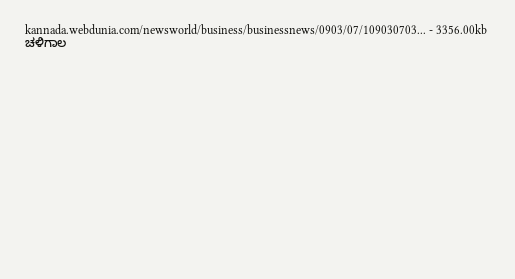kannada.webdunia.com/newsworld/business/businessnews/0903/07/109030703... - 3356.00kb
ಚಳಿಗಾಲ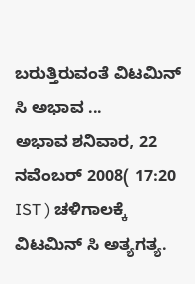ಬರುತ್ತಿರುವಂತೆ ವಿಟಮಿನ್ ಸಿ ಅಭಾವ ...
ಅಭಾವ ಶನಿವಾರ, 22 ನವೆಂಬರ್ 2008( 17:20 IST ) ಚಳಿಗಾಲಕ್ಕೆ ವಿಟಮಿನ್ ಸಿ ಅತ್ಯಗತ್ಯ.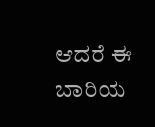ಆದರೆ ಈ ಬಾರಿಯ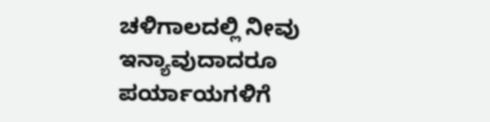ಚಳಿಗಾಲದಲ್ಲಿ ನೀವು ಇನ್ಯಾವುದಾದರೂ ಪರ್ಯಾಯಗಳಿಗೆ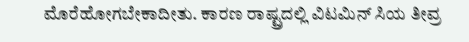ಮೊರೆಹೋಗಬೇಕಾದೀತು. ಕಾರಣ ರಾಷ್ಟ್ರದಲ್ಲಿ ವಿಟಮಿನ್‌ ಸಿಯ ತೀವ್ರ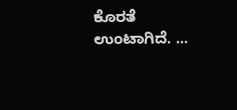ಕೊರತೆ ಉಂಟಾಗಿದೆ. ...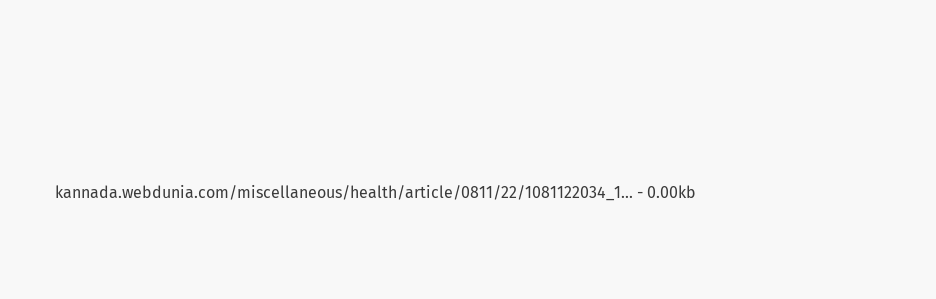kannada.webdunia.com/miscellaneous/health/article/0811/22/1081122034_1... - 0.00kb